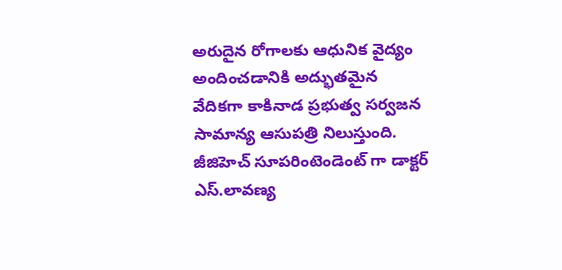అరుదైన రోగాలకు ఆధునిక వైద్యం అందించడానికి అద్భుతమైన వేదికగా కాకినాడ ప్రభుత్వ సర్వజన సామాన్య ఆసుపత్రి నిలుస్తుంది. జీజిహెచ్ సూపరింటెండెంట్ గా డాక్టర్ ఎస్.లావణ్య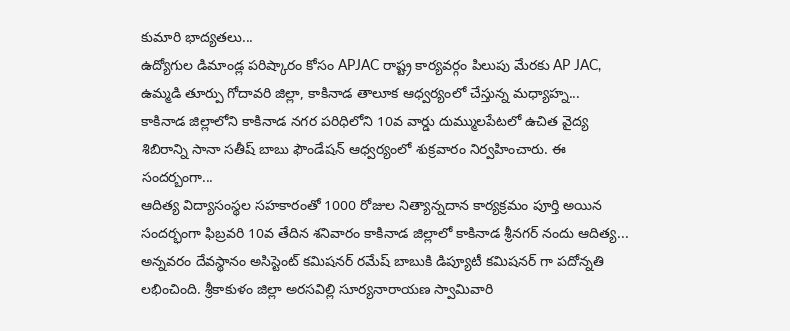కుమారి భాద్యతలు...
ఉద్యోగుల డిమాండ్ల పరిష్కారం కోసం APJAC రాష్ట్ర కార్యవర్గం పిలుపు మేరకు AP JAC, ఉమ్మడి తూర్పు గోదావరి జిల్లా, కాకినాడ తాలూక ఆధ్వర్యంలో చేస్తున్న మధ్యాహ్న...
కాకినాడ జిల్లాలోని కాకినాడ నగర పరిధిలోని 10వ వార్డు దుమ్ములపేటలో ఉచిత వైద్య శిబిరాన్ని సానా సతీష్ బాబు ఫౌండేషన్ ఆధ్వర్యంలో శుక్రవారం నిర్వహించారు. ఈ సందర్బంగా...
ఆదిత్య విద్యాసంస్థల సహకారంతో 1000 రోజుల నిత్యాన్నదాన కార్యక్రమం పూర్తి అయిన సందర్భంగా ఫిబ్రవరి 10వ తేదిన శనివారం కాకినాడ జిల్లాలో కాకినాడ శ్రీనగర్ నందు ఆదిత్య...
అన్నవరం దేవస్థానం అసిస్టెంట్ కమిషనర్ రమేష్ బాబుకి డిప్యూటీ కమిషనర్ గా పదోన్నతి లభించింది. శ్రీకాకుళం జిల్లా అరసవిల్లి సూర్యనారాయణ స్వామివారి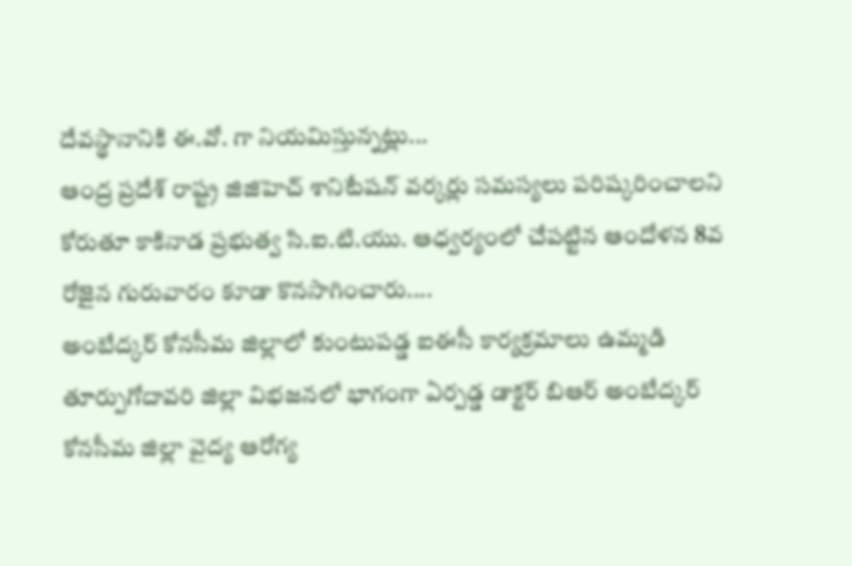దేవస్థానానికి ఈ.వో. గా నియమిస్తున్నట్లు...
ఆంద్ర ప్రదేశ్ రాష్ట్ర జిజిహెచ్ శానిటేషన్ వర్కర్లు సమస్యలు పరిష్కరించాలని కోరుతూ కాకినాడ ప్రభుత్వ సి.ఐ.టి.యు. ఆధ్వర్యంలో చేపట్టిన ఆందోళన 8వ రోజైన గురువారం కూడా కొనసాగించారు....
అంబేద్కర్ కోనసీమ జిల్లాలో కుంటుపడ్డ ఐఈసీ కార్యక్రమాలు ఉమ్మడి తూర్పుగోదావరి జిల్లా విభజనలో భాగంగా ఏర్పడ్డ డాక్టర్ బిఆర్ అంబేద్కర్ కోనసీమ జిల్లా వైద్య ఆరోగ్య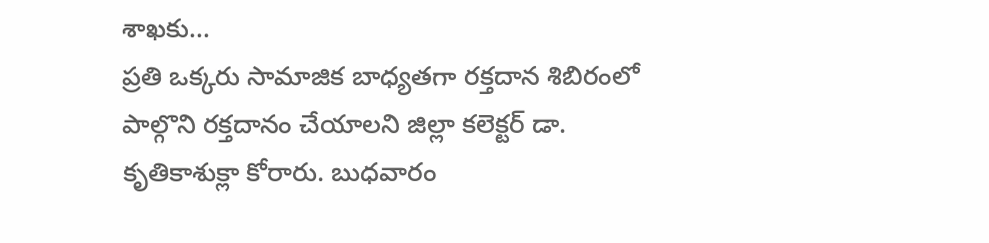శాఖకు...
ప్రతి ఒక్కరు సామాజిక బాధ్యతగా రక్తదాన శిబిరంలో పాల్గొని రక్తదానం చేయాలని జిల్లా కలెక్టర్ డా. కృతికాశుక్లా కోరారు. బుధవారం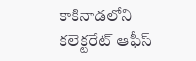కాకినాడలోని కలెక్టరేట్ ఆఫీస్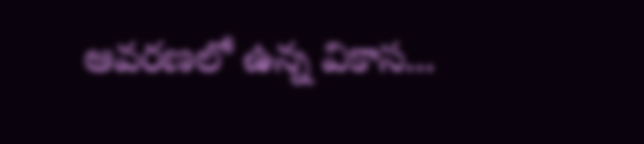ఆవరణలో ఉన్న వికాస...